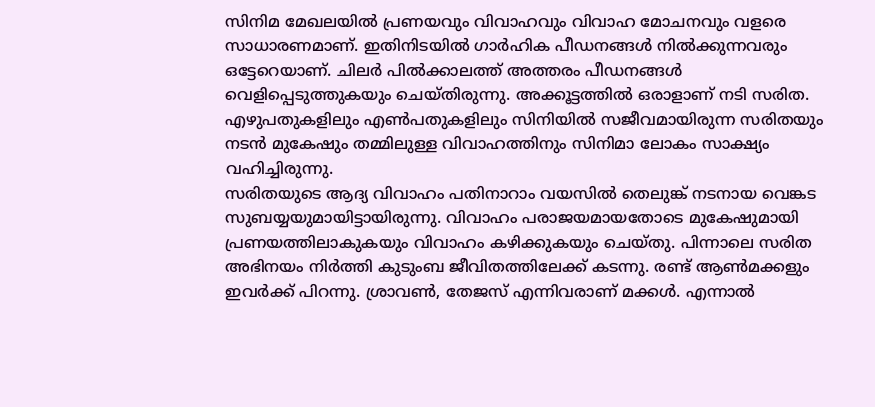സിനിമ മേഖലയിൽ പ്രണയവും വിവാഹവും വിവാഹ മോചനവും വളരെ സാധാരണമാണ്. ഇതിനിടയിൽ ഗാർഹിക പീഡനങ്ങൾ നിൽക്കുന്നവരും ഒട്ടേറെയാണ്. ചിലർ പിൽക്കാലത്ത് അത്തരം പീഡനങ്ങൾ വെളിപ്പെടുത്തുകയും ചെയ്തിരുന്നു. അക്കൂട്ടത്തിൽ ഒരാളാണ് നടി സരിത. എഴുപതുകളിലും എൺപതുകളിലും സിനിയിൽ സജീവമായിരുന്ന സരിതയും നടൻ മുകേഷും തമ്മിലുള്ള വിവാഹത്തിനും സിനിമാ ലോകം സാക്ഷ്യം വഹിച്ചിരുന്നു.
സരിതയുടെ ആദ്യ വിവാഹം പതിനാറാം വയസിൽ തെലുങ്ക് നടനായ വെങ്കട സുബയ്യയുമായിട്ടായിരുന്നു. വിവാഹം പരാജയമായതോടെ മുകേഷുമായി പ്രണയത്തിലാകുകയും വിവാഹം കഴിക്കുകയും ചെയ്തു. പിന്നാലെ സരിത അഭിനയം നിർത്തി കുടുംബ ജീവിതത്തിലേക്ക് കടന്നു. രണ്ട് ആൺമക്കളും ഇവർക്ക് പിറന്നു. ശ്രാവൺ, തേജസ് എന്നിവരാണ് മക്കൾ. എന്നാൽ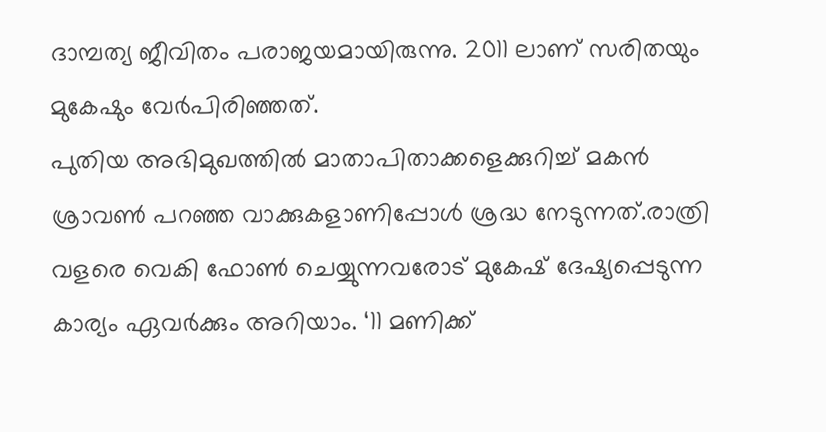ദാമ്പത്യ ജീവിതം പരാജയമായിരുന്നു. 2011 ലാണ് സരിതയും മുകേഷും വേർപിരിഞ്ഞത്.
പുതിയ അഭിമുഖത്തിൽ മാതാപിതാക്കളെക്കുറിച്ച് മകൻ ശ്രാവൺ പറഞ്ഞ വാക്കുകളാണിപ്പോൾ ശ്രദ്ധ നേടുന്നത്.രാത്രി വളരെ വെകി ഫോൺ ചെയ്യുന്നവരോട് മുകേഷ് ദേഷ്യപ്പെടുന്ന കാര്യം ഏവർക്കും അറിയാം. ‘11 മണിക്ക്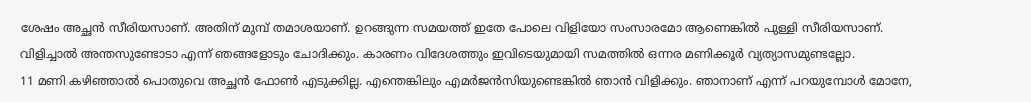ശേഷം അച്ഛൻ സീരിയസാണ്. അതിന് മുമ്പ് തമാശയാണ്. ഉറങ്ങുന്ന സമയത്ത് ഇതേ പോലെ വിളിയോ സംസാരമോ ആണെങ്കിൽ പുള്ളി സീരിയസാണ്. വിളിച്ചാൽ അന്തസുണ്ടോടാ എന്ന് ഞങ്ങളോടും ചോദിക്കും. കാരണം വിദേശത്തും ഇവിടെയുമായി സമത്തിൽ ഒന്നര മണിക്കൂർ വ്യത്യാസമുണ്ടല്ലോ.
11 മണി കഴിഞ്ഞാൽ പൊതുവെ അച്ഛൻ ഫോൺ എടുക്കില്ല. എന്തെങ്കിലും എമർജൻസിയുണ്ടെങ്കിൽ ഞാൻ വിളിക്കും. ഞാനാണ് എന്ന് പറയുമ്പോൾ മോനേ,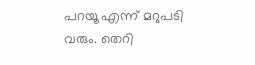പറയൂ എന്ന് മറുപടി വരും. തെറി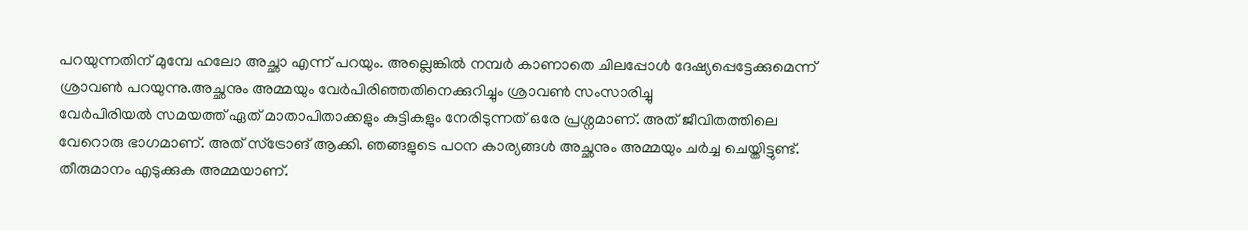പറയുന്നതിന് മുമ്പേ ഹലോ അച്ഛാ എന്ന് പറയും. അല്ലെങ്കിൽ നമ്പർ കാണാതെ ചിലപ്പോൾ ദേഷ്യപ്പെട്ടേക്കുമെന്ന് ശ്രാവൺ പറയുന്നു.അച്ഛനും അമ്മയും വേർപിരിഞ്ഞതിനെക്കുറിച്ചും ശ്രാവൺ സംസാരിച്ചു
വേർപിരിയൽ സമയത്ത് ഏത് മാതാപിതാക്കളും കുട്ടികളും നേരിടുന്നത് ഒരേ പ്രശ്നമാണ്. അത് ജീവിതത്തിലെ വേറൊരു ഭാഗമാണ്. അത് സ്ട്രോങ് ആക്കി. ഞങ്ങളുടെ പഠന കാര്യങ്ങൾ അച്ഛനും അമ്മയും ചർച്ച ചെയ്തിട്ടുണ്ട്. തീരുമാനം എടുക്കുക അമ്മയാണ്.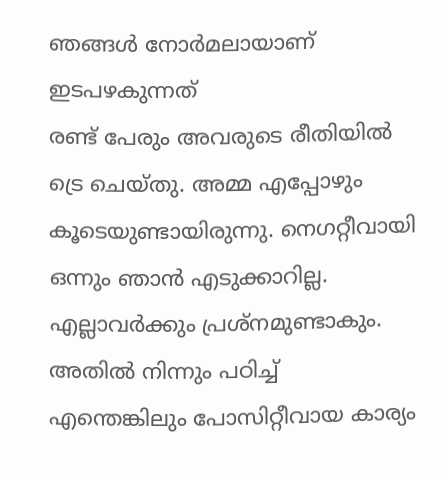ഞങ്ങൾ നോർമലായാണ് ഇടപഴകുന്നത്
രണ്ട് പേരും അവരുടെ രീതിയിൽ ട്രെ ചെയ്തു. അമ്മ എപ്പോഴും കൂടെയുണ്ടായിരുന്നു. നെഗറ്റീവായി ഒന്നും ഞാൻ എടുക്കാറില്ല. എല്ലാവർക്കും പ്രശ്നമുണ്ടാകും. അതിൽ നിന്നും പഠിച്ച് എന്തെങ്കിലും പോസിറ്റീവായ കാര്യം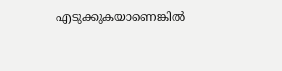എടുക്കുകയാണെങ്കിൽ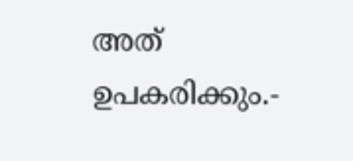അത് ഉപകരിക്കും.-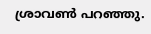ശ്രാവൺ പറഞ്ഞു.